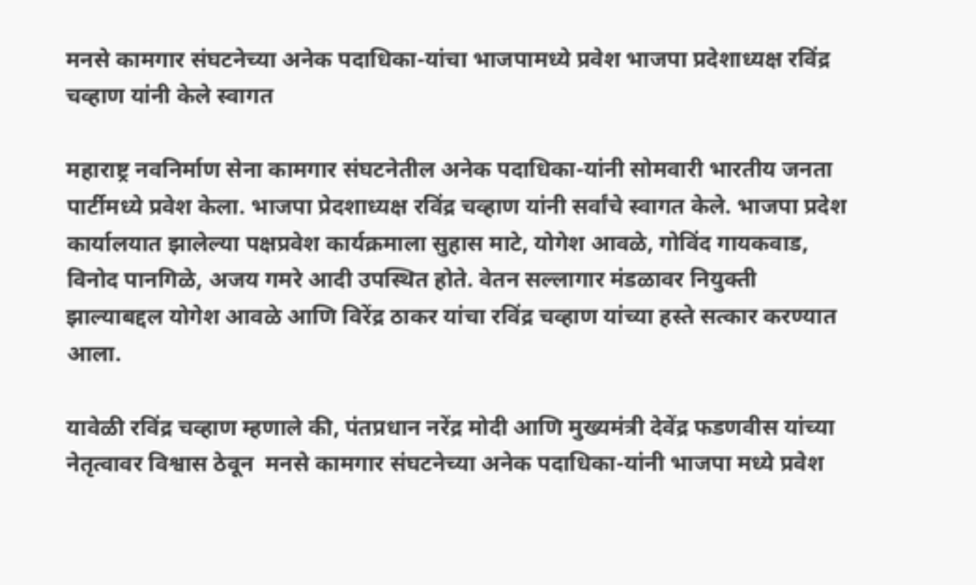मनसे कामगार संघटनेच्या अनेक पदाधिका-यांचा भाजपामध्ये प्रवेश भाजपा प्रदेशाध्यक्ष रविंद्र चव्हाण यांनी केले स्वागत

महाराष्ट्र नवनिर्माण सेना कामगार संघटनेतील अनेक पदाधिका-यांनी सोमवारी भारतीय जनता पार्टीमध्ये प्रवेश केला. भाजपा प्रेदशाध्यक्ष रविंद्र चव्हाण यांनी सर्वांचे स्वागत केले. भाजपा प्रदेश कार्यालयात झालेल्या पक्षप्रवेश कार्यक्रमाला सुहास माटे, योगेश आवळे, गोविंद गायकवाड, विनोद पानगिळे, अजय गमरे आदी उपस्थित होते. वेतन सल्लागार मंडळावर नियुक्ती झाल्याबद्दल योगेश आवळे आणि विरेंद्र ठाकर यांचा रविंद्र चव्हाण यांच्या हस्ते सत्कार करण्यात आला.

यावेळी रविंद्र चव्हाण म्हणाले की, पंतप्रधान नरेंद्र मोदी आणि मुख्यमंत्री देवेंद्र फडणवीस यांच्या नेतृत्वावर विश्वास ठेवून  मनसे कामगार संघटनेच्या अनेक पदाधिका-यांनी भाजपा मध्ये प्रवेश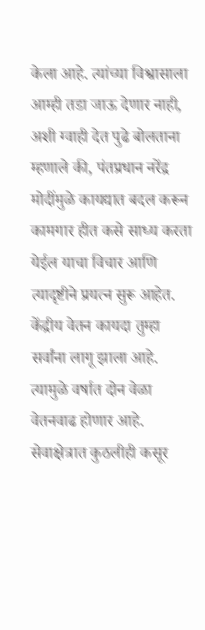केला आहे. त्यांच्या विश्वासाला आम्ही तडा जाऊ देणार नाही, अशी ग्वाही देत पुढे बोलताना म्हणाले की, पंतप्रधान नरेंद्र मोदींमुळे कायद्यात बदल करून कामगार हीत कसे साध्य करता येईल याचा विचार आणि त्यादृष्टीने प्रयत्न सुरू आहेत. केंद्रीय वेतन कायदा तुम्हा सर्वांना लागू झाला आहे. त्यामुळे वर्षात दोन वेळा वेतनवाढ होणार आहे. सेवाक्षेत्रात कुठलीही कसूर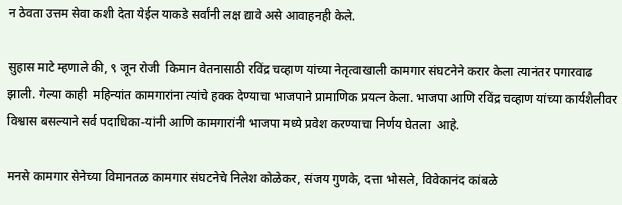न ठेवता उत्तम सेवा कशी देता येईल याकडे सर्वांनी लक्ष द्यावे असे आवाहनही केले.

सुहास माटे म्हणाले की, ९ जून रोजी  किमान वेतनासाठी रविंद्र चव्हाण यांच्या नेतृत्वाखाली कामगार संघटनेने करार केला त्यानंतर पगारवाढ झाली. गेल्या काही  महिन्यांत कामगारांना त्यांचे हक्क देण्याचा भाजपाने प्रामाणिक प्रयत्न केला. भाजपा आणि रविंद्र चव्हाण यांच्या कार्यशैलीवर विश्वास बसल्याने सर्व पदाधिका-यांनी आणि कामगारांनी भाजपा मध्ये प्रवेश करण्याचा निर्णय घेतला  आहे.

मनसे कामगार सेनेच्या विमानतळ कामगार संघटनेचे निलेश कोळेकर, संजय गुणके, दत्ता भोसले, विवेकानंद कांबळे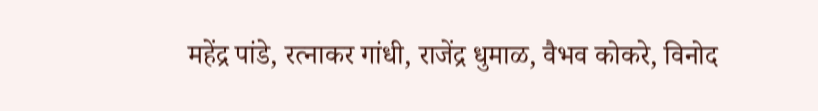महेंद्र पांडे, रत्नाकर गांधी, राजेंद्र धुमाळ, वैभव कोकरे, विनोद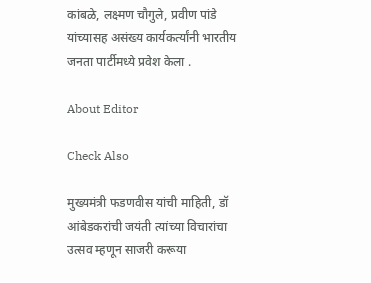कांबळे, लक्ष्मण चौगुले, प्रवीण पांडे यांच्यासह असंख्य कार्यकर्त्यांनी भारतीय जनता पार्टीमध्ये प्रवेश केला .

About Editor

Check Also

मुख्यमंत्री फडणवीस यांची माहिती, डॉ आंबेडकरांची जयंती त्यांच्या विचारांचा उत्सव म्हणून साजरी करूया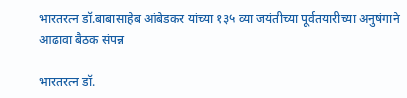भारतरत्न डॉ.बाबासाहेब आंबेडकर यांच्या १३५ व्या जयंतीच्या पूर्वतयारीच्या अनुषंगाने आढावा बैठक संपन्न

भारतरत्न डॉ.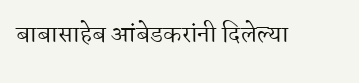बाबासाहेब आंबेडकरांनी दिलेल्या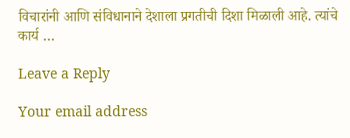विचारांनी आणि संविधानाने देशाला प्रगतीची दिशा मिळाली आहे. त्यांचे कार्य …

Leave a Reply

Your email address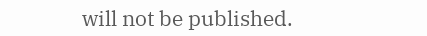will not be published.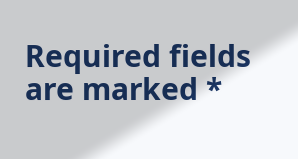Required fields are marked *